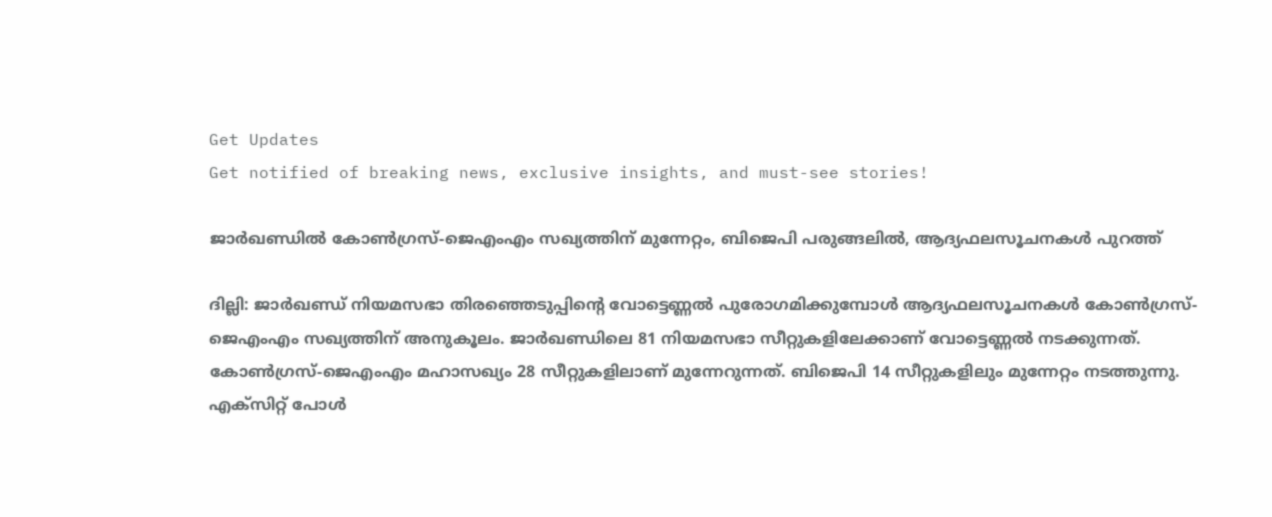Get Updates
Get notified of breaking news, exclusive insights, and must-see stories!

ജാര്‍ഖണ്ഡിൽ കോണ്‍ഗ്രസ്-ജെഎംഎം സഖ്യത്തിന് മുന്നേറ്റം, ബിജെപി പരുങ്ങലിൽ, ആദ്യഫലസൂചനകൾ പുറത്ത്

ദില്ലി: ജാര്‍ഖണ്ഡ് നിയമസഭാ തിരഞ്ഞെടുപ്പിന്റെ വോട്ടെണ്ണല്‍ പുരോഗമിക്കുമ്പോള്‍ ആദ്യഫലസൂചനകള്‍ കോണ്‍ഗ്രസ്-ജെഎംഎം സഖ്യത്തിന് അനുകൂലം. ജാര്‍ഖണ്ഡിലെ 81 നിയമസഭാ സീറ്റുകളിലേക്കാണ് വോട്ടെണ്ണല്‍ നടക്കുന്നത്. കോണ്‍ഗ്രസ്-ജെഎംഎം മഹാസഖ്യം 28 സീറ്റുകളിലാണ് മുന്നേറുന്നത്. ബിജെപി 14 സീറ്റുകളിലും മുന്നേറ്റം നടത്തുന്നു. എക്‌സിറ്റ് പോള്‍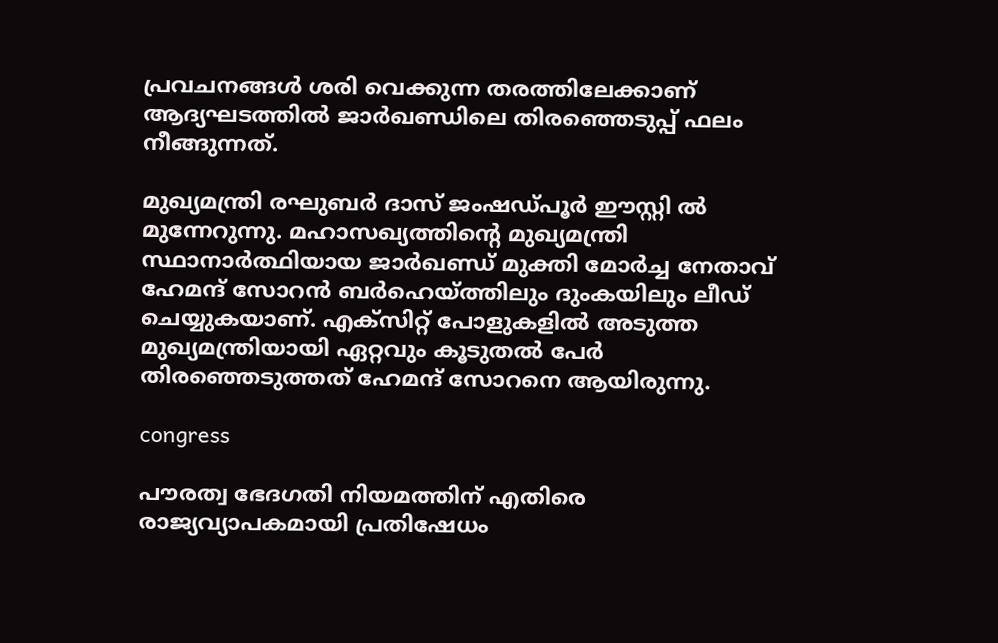പ്രവചനങ്ങള്‍ ശരി വെക്കുന്ന തരത്തിലേക്കാണ് ആദ്യഘടത്തില്‍ ജാര്‍ഖണ്ഡിലെ തിരഞ്ഞെടുപ്പ് ഫലം നീങ്ങുന്നത്.

മുഖ്യമന്ത്രി രഘുബര്‍ ദാസ് ജംഷഡ്പൂര്‍ ഈസ്റ്റി ല്‍ മുന്നേറുന്നു. മഹാസഖ്യത്തിന്റെ മുഖ്യമന്ത്രി സ്ഥാനാര്‍ത്ഥിയായ ജാര്‍ഖണ്ഡ് മുക്തി മോര്‍ച്ച നേതാവ് ഹേമന്ദ് സോറന്‍ ബര്‍ഹെയ്ത്തിലും ദുംകയിലും ലീഡ് ചെയ്യുകയാണ്. എക്‌സിറ്റ് പോളുകളില്‍ അടുത്ത മുഖ്യമന്ത്രിയായി ഏറ്റവും കൂടുതല്‍ പേര്‍ തിരഞ്ഞെടുത്തത് ഹേമന്ദ് സോറനെ ആയിരുന്നു.

congress

പൗരത്വ ഭേദഗതി നിയമത്തിന് എതിരെ രാജ്യവ്യാപകമായി പ്രതിഷേധം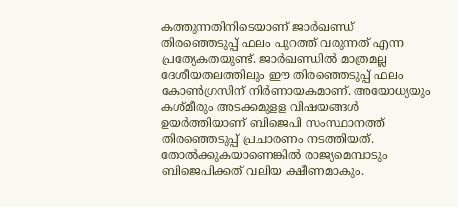കത്തുന്നതിനിടെയാണ് ജാര്‍ഖണ്ഡ് തിരഞ്ഞെടുപ്പ് ഫലം പുറത്ത് വരുന്നത് എന്ന പ്രത്യേകതയുണ്ട്. ജാര്‍ഖണ്ഡില്‍ മാത്രമല്ല ദേശീയതലത്തിലും ഈ തിരഞ്ഞെടുപ്പ് ഫലം കോണ്‍ഗ്രസിന് നിര്‍ണായകമാണ്. അയോധ്യയും കശ്മീരും അടക്കമുളള വിഷയങ്ങള്‍ ഉയര്‍ത്തിയാണ് ബിജെപി സംസ്ഥാനത്ത് തിരഞ്ഞെടുപ്പ് പ്രചാരണം നടത്തിയത്. തോല്‍ക്കുകയാണെങ്കില്‍ രാജ്യമെമ്പാടും ബിജെപിക്കത് വലിയ ക്ഷീണമാകും.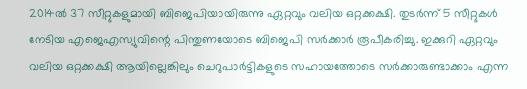2014ല്‍ 37 സീറ്റുകളുമായി ബിജെപിയായിരുന്നു ഏറ്റവും വലിയ ഒറ്റക്കക്ഷി. തുടര്‍ന്ന് 5 സീറ്റുകള്‍ നേടിയ എജെഎസ്യുവിന്റെ പിന്തുണയോടെ ബിജെപി സര്‍ക്കാര്‍ രൂപീകരിച്ചു. ഇക്കുറി ഏറ്റവും വലിയ ഒറ്റക്കക്ഷി ആയില്ലെങ്കിലും ചെറുപാര്‍ട്ടികളുടെ സഹായത്തോടെ സര്‍ക്കാരുണ്ടാക്കാം എന്ന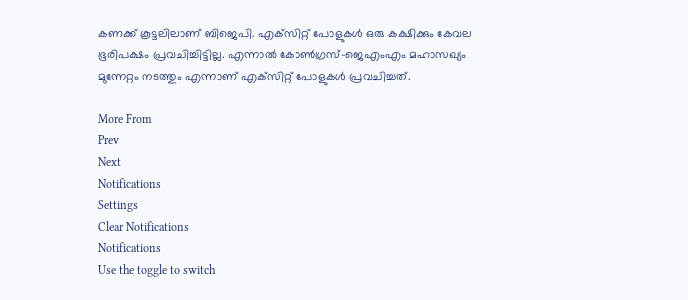കണക്ക് കൂട്ടലിലാണ് ബിജെപി. എക്‌സിറ്റ് പോളുകള്‍ ഒരു കക്ഷിക്കും കേവല ഭൂരിപക്ഷം പ്രവചിച്ചിട്ടില്ല. എന്നാല്‍ കോണ്‍ഗ്രസ്-ജെഎംഎം മഹാസഖ്യം മുന്നേറ്റം നടത്തും എന്നാണ് എക്‌സിറ്റ് പോളുകള്‍ പ്രവചിച്ചത്.

More From
Prev
Next
Notifications
Settings
Clear Notifications
Notifications
Use the toggle to switch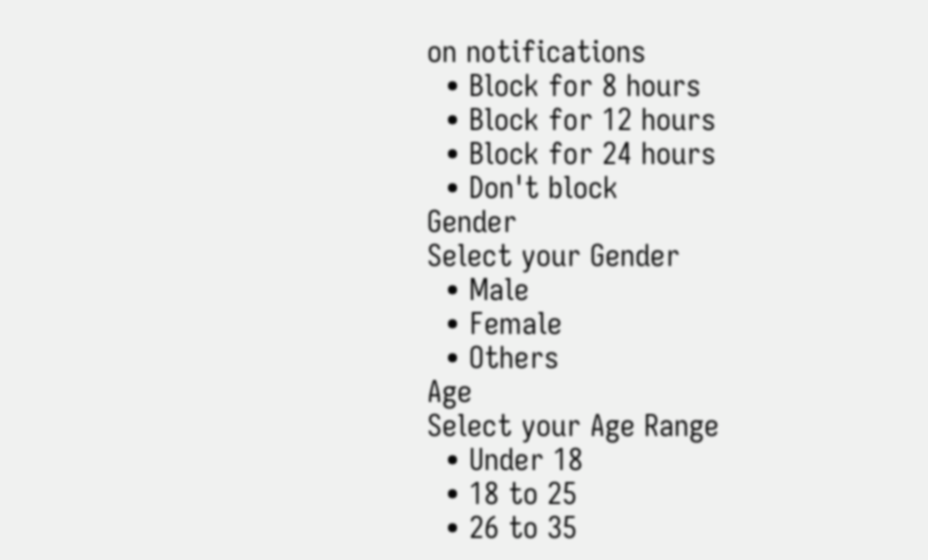on notifications
  • Block for 8 hours
  • Block for 12 hours
  • Block for 24 hours
  • Don't block
Gender
Select your Gender
  • Male
  • Female
  • Others
Age
Select your Age Range
  • Under 18
  • 18 to 25
  • 26 to 35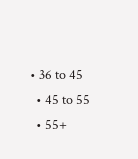• 36 to 45
  • 45 to 55
  • 55+